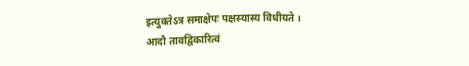इत्युक्तेऽत्र समाक्षेपः पक्षस्यास्य विधीयते ।
आदौ तावद्विकारित्वं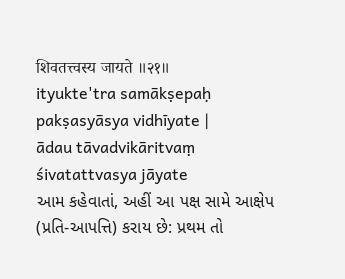शिवतत्त्वस्य जायते ॥२१॥
ityukte'tra samākṣepaḥ pakṣasyāsya vidhīyate |
ādau tāvadvikāritvaṃ śivatattvasya jāyate
આમ કહેવાતાં, અહીં આ પક્ષ સામે આક્ષેપ (પ્રતિ-આપત્તિ) કરાય છે: પ્રથમ તો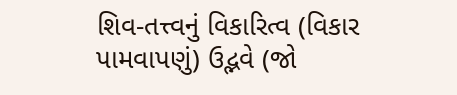શિવ-તત્ત્વનું વિકારિત્વ (વિકાર પામવાપણું) ઉદ્ભવે (જો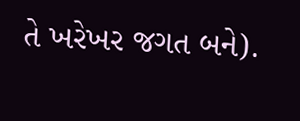તે ખરેખર જગત બને).